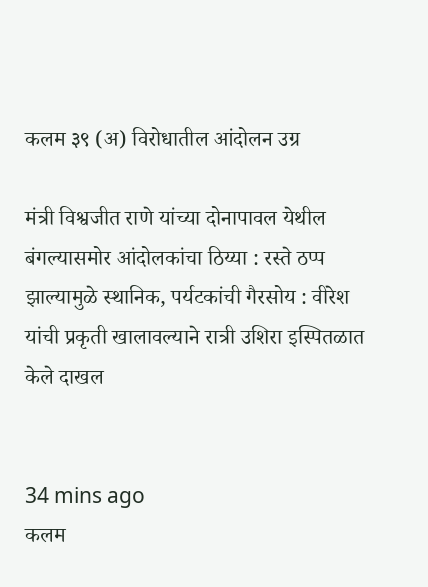कलम ३९ (अ) विरोधातील आंदोलन उग्र

मंत्री विश्वजीत राणे यांच्या दोनापावल येथील बंगल्यासमोर आंदोलकांचा ठिय्या : रस्ते ठप्प झाल्यामुळे स्थानिक, पर्यटकांची गैरसोय : वीरेश यांची प्रकृती खालावल्याने रात्री उशिरा इस्पितळात केले दाखल


34 mins ago
कलम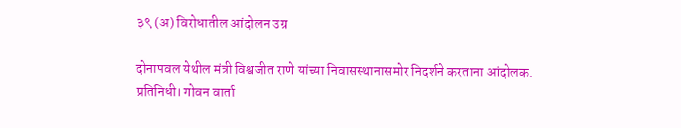३९ (अ) विरोधातील आंदोलन उग्र

दोनापवल येथील मंत्री विश्वजीत राणे यांच्या निवासस्थानासमोर ‌निदर्शने करताना आंदोलक.
प्रतिनिधी। गोवन वार्ता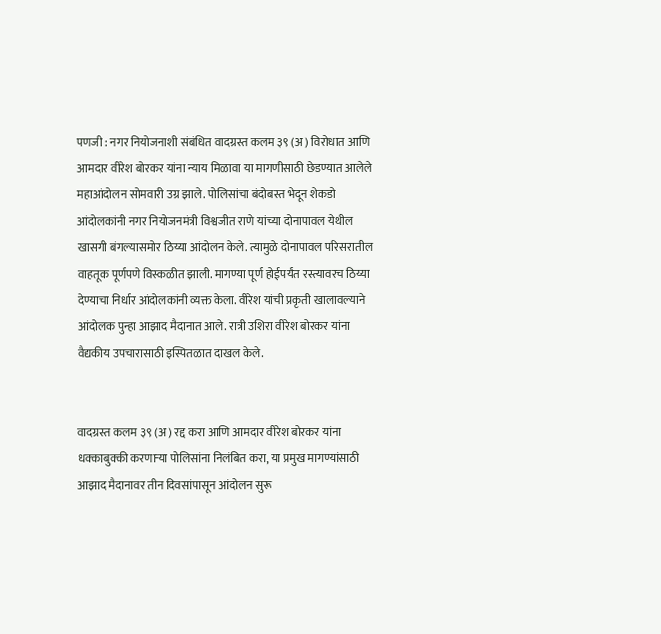पणजी : नगर नियोजनाशी संबंधित वादग्रस्त कलम ३९ (अ) विरोधात आणि आमदार वीरेश बोरकर यांना न्याय मिळावा या मागणीसाठी छेडण्यात आलेले महाआंदोलन सोमवारी उग्र झाले. पोलिसांचा बंदोबस्त भेदून शेकडो आंदोलकांनी नगर नियोजनमंत्री विश्वजीत राणे यांच्या दोनापावल येथील खासगी बंगल्यासमोर ठिय्या आंदोलन केले. त्यामुळे दोनापावल परिसरातील वाहतूक पूर्णपणे विस्कळीत झाली. मागण्या पूर्ण होईपर्यंत रस्त्यावरच ठिय्या देण्याचा निर्धार आंदोलकांनी व्यक्त केला. वीरेश यांची प्रकृती खालावल्याने आंदोलक पुन्हा आझाद मैदानात आले. रात्री उशिरा वीरेश बोरकर यांना वैद्यकीय उपचारासाठी इस्पितळात दाखल केले.


वादग्रस्त कलम ३९ (अ) रद्द करा आणि आमदार वीरेश बोरकर यांना धक्काबुक्की करणाऱ्या पोलिसांना निलंबित करा, या प्रमुख मागण्यांसाठी आझाद मैदानावर तीन दिवसांपासून आंदोलन सुरू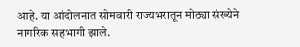आहे. या आंदोलनात सोमवारी राज्यभरातून मोठ्या संख्येने नागरिक सहभागी झाले.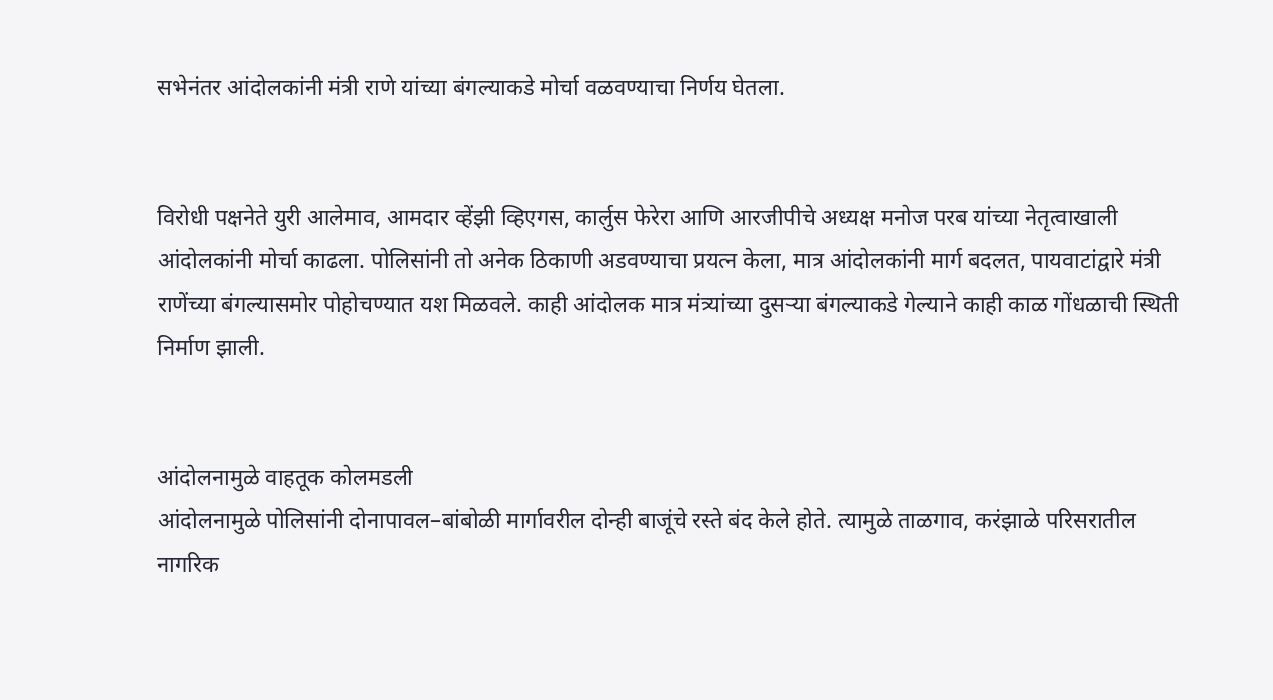सभेनंतर आंदोलकांनी मंत्री राणे यांच्या बंगल्याकडे मोर्चा वळवण्याचा निर्णय घेतला.


विरोधी पक्षनेते युरी आलेमाव, आमदार व्हेंझी व्हिएगस, कार्लुस फेरेरा आणि आरजीपीचे अध्यक्ष मनोज परब यांच्या नेतृत्वाखाली आंदोलकांनी मोर्चा काढला. पोलिसांनी तो अनेक ठिकाणी अडवण्याचा प्रयत्न केला, मात्र आंदोलकांनी मार्ग बदलत, पायवाटांद्वारे मंत्री राणेंच्या बंगल्यासमोर पोहोचण्यात यश मिळवले. काही आंदोलक मात्र मंत्र्यांच्या दुसऱ्या बंगल्याकडे गेल्याने काही काळ गोंधळाची स्थिती निर्माण झाली.


आंदोलनामुळे वाहतूक कोलमडली
आंदोलनामुळे पोलिसांनी दोनापावल–बांबोळी मार्गावरील दोन्ही बाजूंचे रस्ते बंद केले होते. त्यामुळे ताळगाव, करंझाळे परिसरातील नागरिक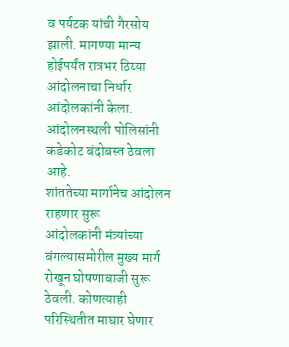व पर्यटक यांची गैरसोय झाली. मागण्या मान्य होईपर्यंत रात्रभर ठिय्या आंदोलनाचा निर्धार आंदोलकांनी केला. आंदोलनस्थली पोलिसांनी कडेकोट बंदोबस्त ठेवला आहे.
शांततेच्या मार्गानेच आंदोलन राहणार सुरू
आंदोलकांनी मंत्र्यांच्या बंगल्यासमोरील मुख्य मार्ग रोखून घोषणाबाजी सुरू ठेवली. कोणत्याही परिस्थितीत माघार घेणार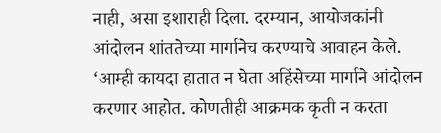नाही, असा इशाराही दिला. दरम्यान, आयोजकांनी आंदोलन शांततेच्या मार्गानेच करण्याचे आवाहन केले. ‘आम्ही कायदा हातात न घेता अहिंसेच्या मार्गाने आंदोलन करणार आहोत. कोणतीही आक्रमक कृती न करता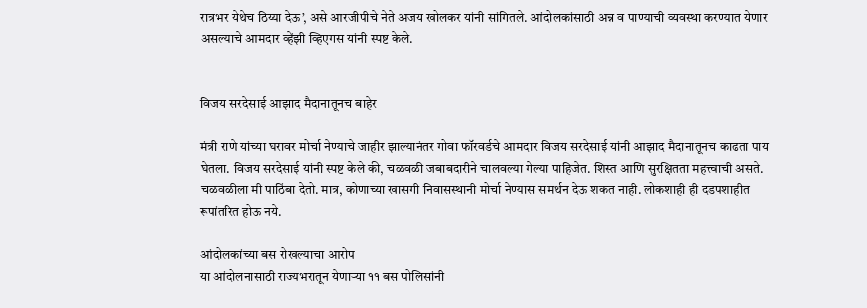रात्रभर येथेच ठिय्या देऊ’, असे आरजीपीचे नेते अजय खोलकर यांनी सांगितले. आंदोलकांसाठी अन्न व पाण्याची व्यवस्था करण्यात येणार असल्याचे आमदार व्हेंझी व्हिएगस यांनी स्पष्ट केले.


विजय सरदेसाई आझाद मैदानातूनच बाहेर

मंत्री राणे यांच्या घरावर मोर्चा नेण्याचे जाहीर झाल्यानंतर गोवा फॉरवर्डचे आमदार विजय सरदेसाई यांनी आझाद मैदानातूनच काढता पाय घेतला. विजय सरदेसाई यांनी स्पष्ट केले की, चळवळी जबाबदारीने चालवल्या गेल्या पाहिजेत. शिस्त आणि सुरक्षितता महत्त्वाची असते. चळवळीला मी पाठिंबा देतो. मात्र, कोणाच्या खासगी निवासस्थानी मोर्चा नेण्यास समर्थन देऊ शकत नाही. लोकशाही ही दडपशाहीत रूपांतरित होऊ नये.

आंदोलकांच्या बस रोखल्याचा आरोप
या आंदोलनासाठी राज्यभरातून येणाऱ्या ११ बस पोलिसांनी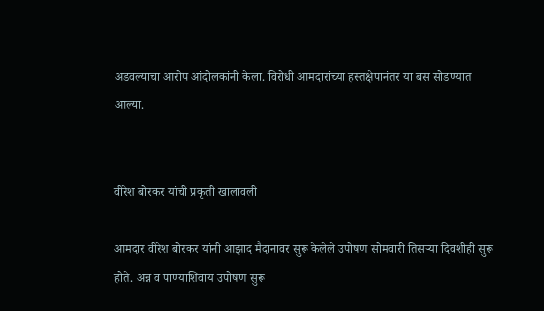अडवल्याचा आरोप आंदोलकांनी केला. विरोधी आमदारांच्या हस्तक्षेपानंतर या बस सोडण्यात आल्या.


वीरेश बोरकर यांची प्रकृती खालावली

आमदार वीरेश बोरकर यांनी आझाद मैदानावर सुरू केलेले उपोषण सोमवारी तिसऱ्या दिवशीही सुरू होते. अन्न व पाण्याशिवाय उपोषण सुरू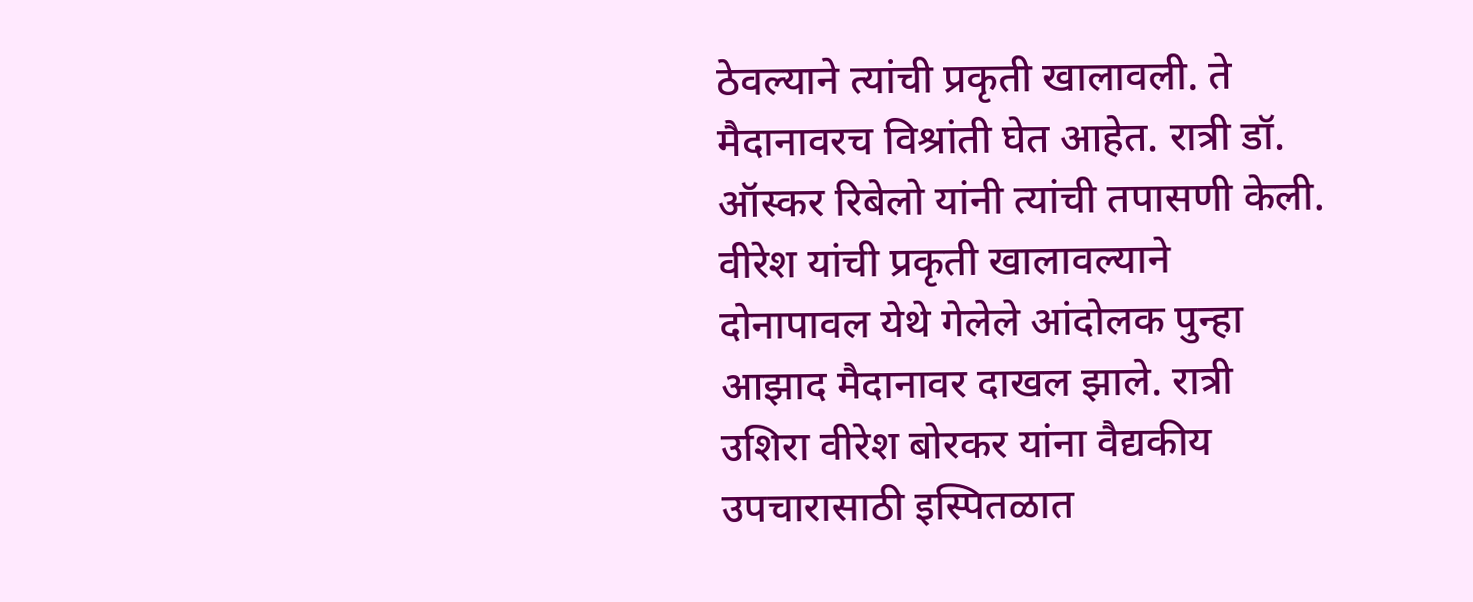ठेवल्याने त्यांची प्रकृती खालावली. ते मैदानावरच विश्रांती घेत आहेत. रात्री डॉ. ऑस्कर रिबेलो यांनी त्यांची तपासणी केली. वीरेश यांची प्रकृती खालावल्याने दोनापावल येथे गेलेले आंदोलक पुन्हा आझाद मैदानावर दाखल झाले. रात्री उशिरा वीरेश बोरकर यांना वैद्यकीय उपचारासाठी इस्पितळात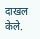दाखल केले.